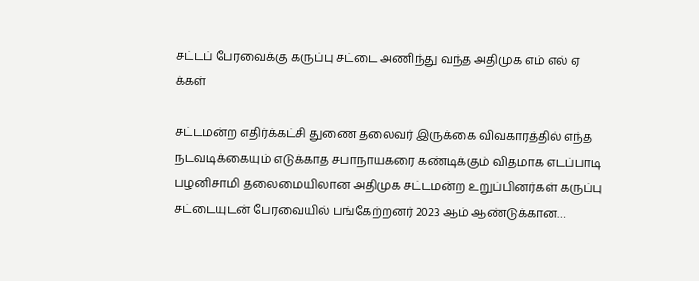சட்டப் பேரவைக்கு கருப்பு சட்டை அணிந்து வந்த அதிமுக எம் எல் ஏ க்கள்

சட்டமன்ற எதிர்க்கட்சி துணை தலைவர் இருக்கை விவகாரத்தில் எந்த நடவடிக்கையும் எடுக்காத சபாநாயகரை கண்டிக்கும் விதமாக எடப்பாடி பழனிசாமி தலைமையிலான அதிமுக சட்டமன்ற உறுப்பினர்கள் கருப்பு சட்டையுடன் பேரவையில் பங்கேற்றனர் 2023 ஆம் ஆண்டுக்கான…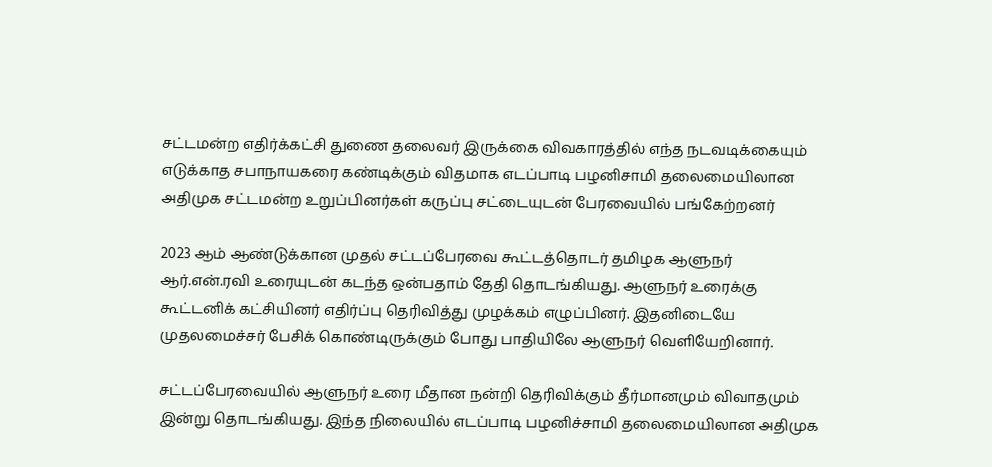சட்டமன்ற எதிர்க்கட்சி துணை தலைவர் இருக்கை விவகாரத்தில் எந்த நடவடிக்கையும் எடுக்காத சபாநாயகரை கண்டிக்கும் விதமாக எடப்பாடி பழனிசாமி தலைமையிலான அதிமுக சட்டமன்ற உறுப்பினர்கள் கருப்பு சட்டையுடன் பேரவையில் பங்கேற்றனர்

2023 ஆம் ஆண்டுக்கான முதல் சட்டப்பேரவை கூட்டத்தொடர் தமிழக ஆளுநர் ஆர்.என்.ரவி உரையுடன் கடந்த ஒன்பதாம் தேதி தொடங்கியது. ஆளுநர் உரைக்கு கூட்டனிக் கட்சியினர் எதிர்ப்பு தெரிவித்து முழக்கம் எழுப்பினர். இதனிடையே முதலமைச்சர் பேசிக் கொண்டிருக்கும் போது பாதியிலே ஆளுநர் வெளியேறினார்.

சட்டப்பேரவையில் ஆளுநர் உரை மீதான நன்றி தெரிவிக்கும் தீர்மானமும் விவாதமும் இன்று தொடங்கியது. இந்த நிலையில் எடப்பாடி பழனிச்சாமி தலைமையிலான அதிமுக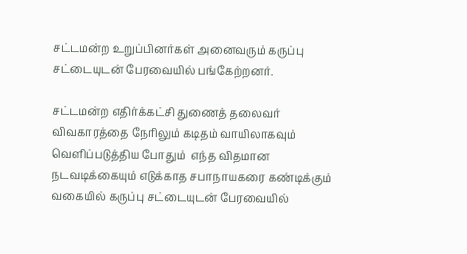சட்டமன்ற உறுப்பினர்கள் அனைவரும் கருப்பு சட்டையுடன் பேரவையில் பங்கேற்றனர்.

சட்டமன்ற எதிர்க்கட்சி துணைத் தலைவர் விவகாரத்தை நேரிலும் கடிதம் வாயிலாகவும் வெளிப்படுத்திய போதும்  எந்த விதமான நடவடிக்கையும் எடுக்காத சபாநாயகரை கண்டிக்கும் வகையில் கருப்பு சட்டையுடன் பேரவையில்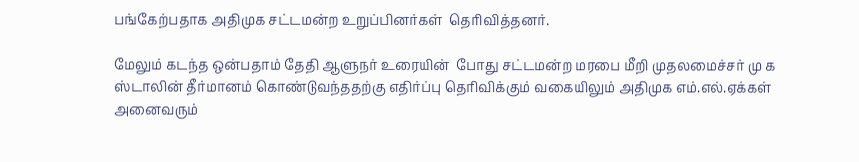பங்கேற்பதாக அதிமுக சட்டமன்ற உறுப்பினர்கள்  தெரிவித்தனர்.

மேலும் கடந்த ஒன்பதாம் தேதி ஆளுநர் உரையின்  போது சட்டமன்ற மரபை மீறி முதலமைச்சர் மு க ஸ்டாலின் தீர்மானம் கொண்டுவந்ததற்கு எதிர்ப்பு தெரிவிக்கும் வகையிலும் அதிமுக எம்.எல்.ஏக்கள் அனைவரும்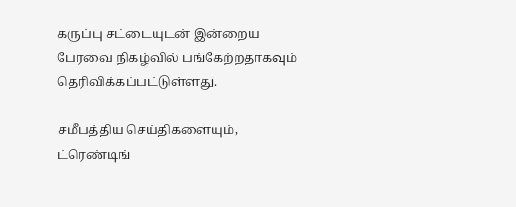கருப்பு சட்டையுடன் இன்றைய பேரவை நிகழ்வில் பங்கேற்றதாகவும் தெரிவிக்கப்பட்டுள்ளது.

சமீபத்திய செய்திகளையும், ட்ரெண்டிங்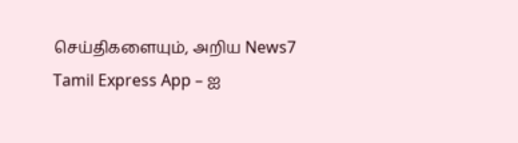செய்திகளையும், அறிய News7 Tamil Express App – ஐ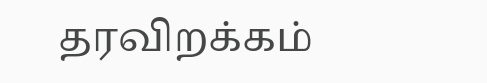தரவிறக்கம்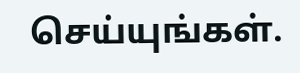செய்யுங்கள்.